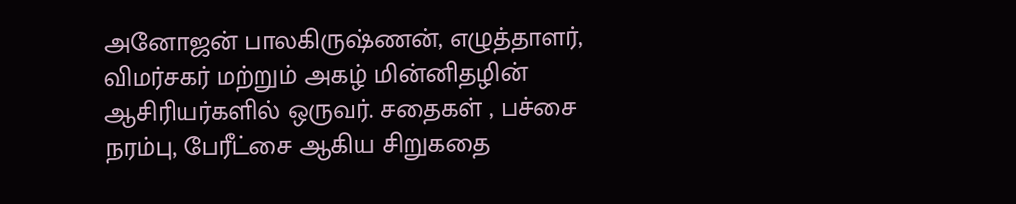அனோஜன் பாலகிருஷ்ணன், எழுத்தாளர், விமர்சகர் மற்றும் அகழ் மின்னிதழின் ஆசிரியர்களில் ஒருவர். சதைகள் , பச்சை நரம்பு, பேரீட்சை ஆகிய சிறுகதை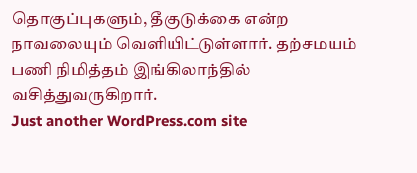தொகுப்புகளும், தீகுடுக்கை என்ற நாவலையும் வெளியிட்டுள்ளார். தற்சமயம் பணி நிமித்தம் இங்கிலாந்தில் வசித்துவருகிறார்.
Just another WordPress.com site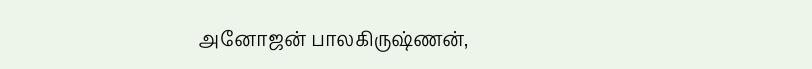அனோஜன் பாலகிருஷ்ணன்,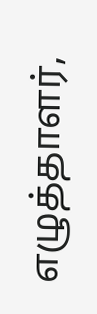எழுத்தாளர்,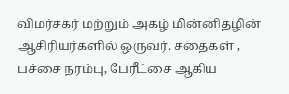விமர்சகர் மற்றும் அகழ் மின்னிதழின் ஆசிரியர்களில் ஒருவர். சதைகள் , பச்சை நரம்பு, பேரீட்சை ஆகிய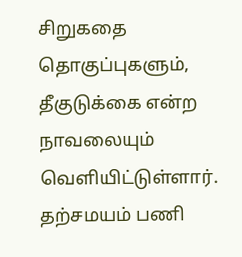சிறுகதை தொகுப்புகளும், தீகுடுக்கை என்ற நாவலையும் வெளியிட்டுள்ளார். தற்சமயம் பணி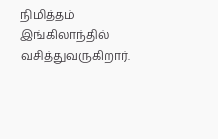நிமித்தம் இங்கிலாந்தில் வசித்துவருகிறார்.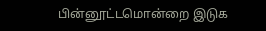பின்னூட்டமொன்றை இடுக